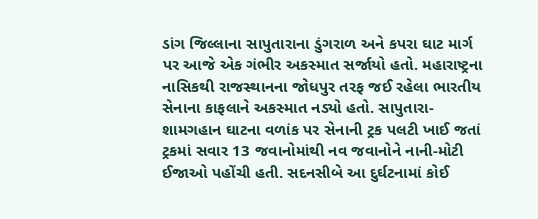ડાંગ જિલ્લાના સાપુતારાના ડુંગરાળ અને કપરા ઘાટ માર્ગ પર આજે એક ગંભીર અકસ્માત સર્જાયો હતો. મહારાષ્ટ્રના નાસિકથી રાજસ્થાનના જોધપુર તરફ જઈ રહેલા ભારતીય સેનાના કાફલાને અકસ્માત નડ્યો હતો. સાપુતારા-શામગહાન ઘાટના વળાંક પર સેનાની ટ્રક પલટી ખાઈ જતાં ટ્રકમાં સવાર 13 જવાનોમાંથી નવ જવાનોને નાની-મોટી ઈજાઓ પહોંચી હતી. સદનસીબે આ દુર્ઘટનામાં કોઈ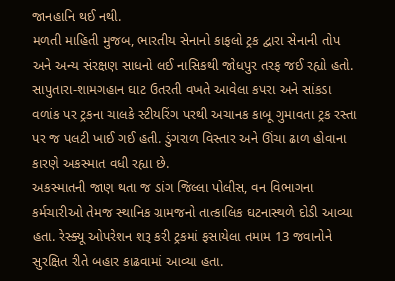જાનહાનિ થઈ નથી.
મળતી માહિતી મુજબ, ભારતીય સેનાનો કાફલો ટ્રક દ્વારા સેનાની તોપ અને અન્ય સંરક્ષણ સાધનો લઈ નાસિકથી જોધપુર તરફ જઈ રહ્યો હતો. સાપુતારા-શામગહાન ઘાટ ઉતરતી વખતે આવેલા કપરા અને સાંકડા વળાંક પર ટ્રકના ચાલકે સ્ટીયરિંગ પરથી અચાનક કાબૂ ગુમાવતા ટ્રક રસ્તા પર જ પલટી ખાઈ ગઈ હતી. ડુંગરાળ વિસ્તાર અને ઊંચા ઢાળ હોવાના કારણે અકસ્માત વધી રહ્યા છે.
અકસ્માતની જાણ થતા જ ડાંગ જિલ્લા પોલીસ, વન વિભાગના કર્મચારીઓ તેમજ સ્થાનિક ગ્રામજનો તાત્કાલિક ઘટનાસ્થળે દોડી આવ્યા હતા. રેસ્ક્યૂ ઓપરેશન શરૂ કરી ટ્રકમાં ફસાયેલા તમામ 13 જવાનોને સુરક્ષિત રીતે બહાર કાઢવામાં આવ્યા હતા.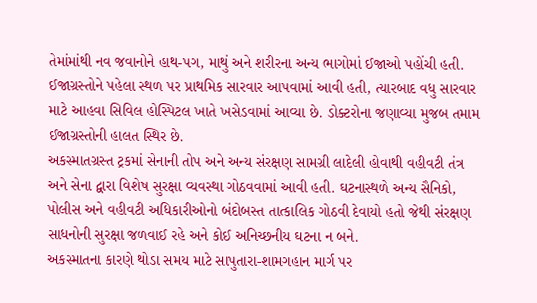તેમાંમાંથી નવ જવાનોને હાથ-પગ, માથું અને શરીરના અન્ય ભાગોમાં ઈજાઓ પહોંચી હતી. ઈજાગ્રસ્તોને પહેલા સ્થળ પર પ્રાથમિક સારવાર આપવામાં આવી હતી, ત્યારબાદ વધુ સારવાર માટે આહવા સિવિલ હોસ્પિટલ ખાતે ખસેડવામાં આવ્યા છે. ડોક્ટરોના જણાવ્યા મુજબ તમામ ઈજાગ્રસ્તોની હાલત સ્થિર છે.
અકસ્માતગ્રસ્ત ટ્રકમાં સેનાની તોપ અને અન્ય સંરક્ષણ સામગ્રી લાદેલી હોવાથી વહીવટી તંત્ર અને સેના દ્વારા વિશેષ સુરક્ષા વ્યવસ્થા ગોઠવવામાં આવી હતી. ઘટનાસ્થળે અન્ય સૈનિકો, પોલીસ અને વહીવટી અધિકારીઓનો બંદોબસ્ત તાત્કાલિક ગોઠવી દેવાયો હતો જેથી સંરક્ષણ સાધનોની સુરક્ષા જળવાઈ રહે અને કોઈ અનિચ્છનીય ઘટના ન બને.
અકસ્માતના કારણે થોડા સમય માટે સાપુતારા-શામગહાન માર્ગ પર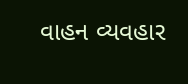વાહન વ્યવહાર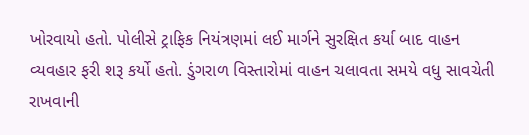ખોરવાયો હતો. પોલીસે ટ્રાફિક નિયંત્રણમાં લઈ માર્ગને સુરક્ષિત કર્યા બાદ વાહન વ્યવહાર ફરી શરૂ કર્યો હતો. ડુંગરાળ વિસ્તારોમાં વાહન ચલાવતા સમયે વધુ સાવચેતી રાખવાની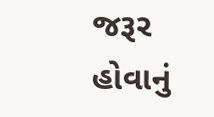જરૂર હોવાનું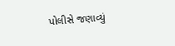પોલીસે જણાવ્યું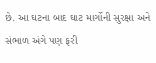છે. આ ઘટના બાદ ઘાટ માર્ગોની સુરક્ષા અને સંભાળ અંગે પણ ફરી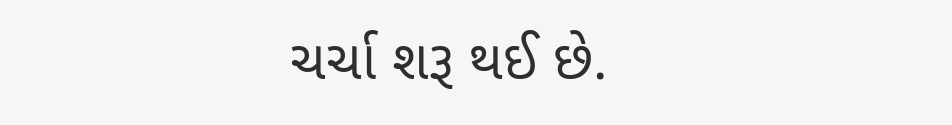ચર્ચા શરૂ થઈ છે.